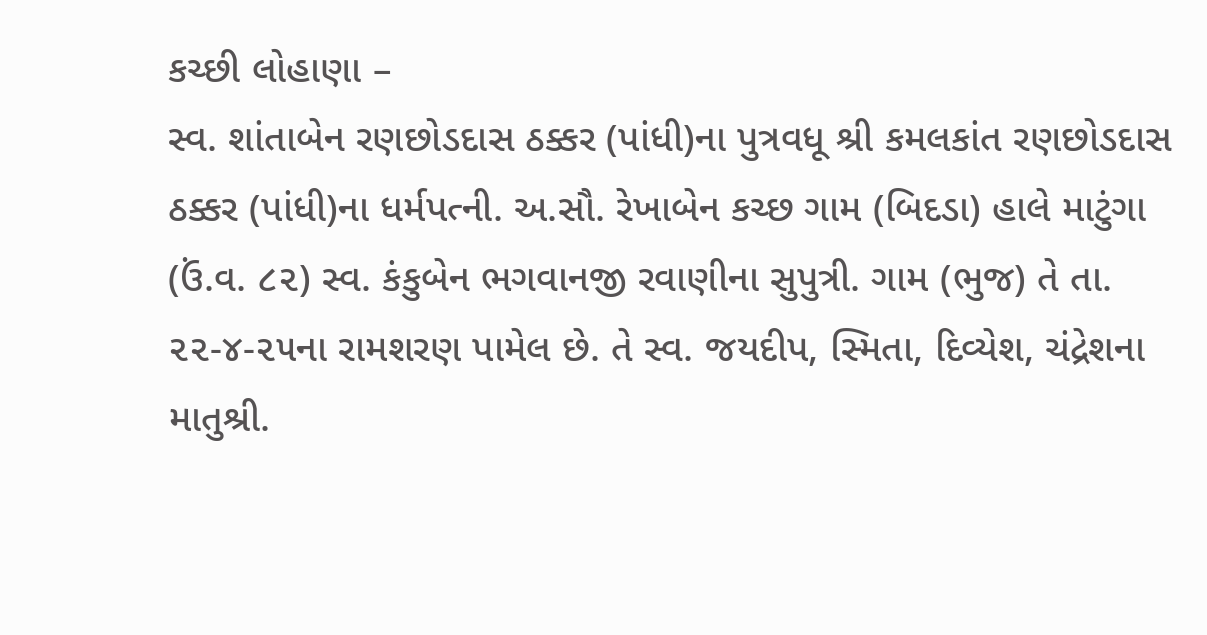કચ્છી લોહાણા –
સ્વ. શાંતાબેન રણછોડદાસ ઠક્કર (પાંધી)ના પુત્રવધૂ શ્રી કમલકાંત રણછોડદાસ ઠક્કર (પાંધી)ના ધર્મપત્ની. અ.સૌ. રેખાબેન કચ્છ ગામ (બિદડા) હાલે માટુંગા (ઉં.વ. ૮૨) સ્વ. કંકુબેન ભગવાનજી રવાણીના સુપુત્રી. ગામ (ભુજ) તે તા. ૨૨-૪-૨૫ના રામશરણ પામેલ છે. તે સ્વ. જયદીપ, સ્મિતા, દિવ્યેશ, ચંદ્રેશના માતુશ્રી.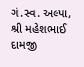ગં.સ્વ. અલ્પા, શ્રી મહેશભાઈ દામજી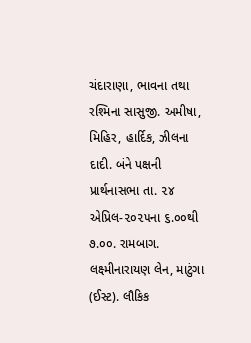ચંદારાણા, ભાવના તથા રશ્મિના સાસુજી. અમીષા, મિહિર, હાર્દિક, ઝીલના દાદી. બંને પક્ષની પ્રાર્થનાસભા તા. ૨૪ એપ્રિલ-૨૦૨૫ના ૬.૦૦થી ૭.૦૦. રામબાગ. લક્ષ્મીનારાયણ લેન, માટુંગા (ઈસ્ટ). લૌકિક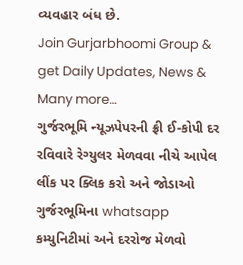વ્યવહાર બંધ છે.
Join Gurjarbhoomi Group & get Daily Updates, News & Many more…
ગુર્જરભૂમિ ન્યૂઝપેપરની ફ્રી ઈ-કોપી દર રવિવારે રેગ્યુલર મેળવવા નીચે આપેલ લીંક પર ક્લિક કરો અને જોડાઓ ગુર્જરભૂમિના whatsapp કમ્યુનિટીમાં અને દરરોજ મેળવો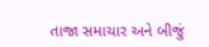તાજા સમાચાર અને બીજું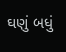ઘણું બધું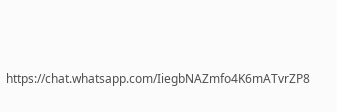https://chat.whatsapp.com/IiegbNAZmfo4K6mATvrZP8